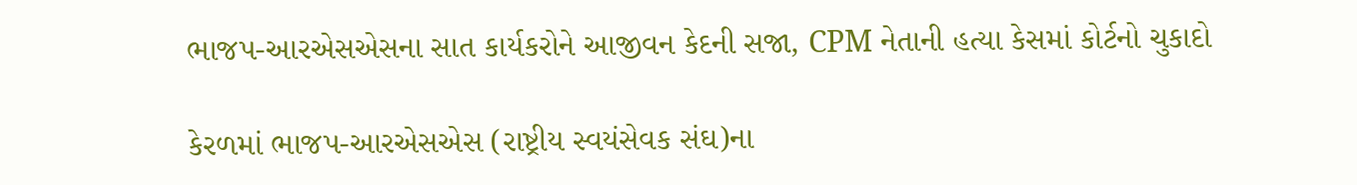ભાજપ-આરએસએસના સાત કાર્યકરોને આજીવન કેદની સજા, CPM નેતાની હત્યા કેસમાં કોર્ટનો ચુકાદો

કેરળમાં ભાજપ-આરએસએસ (રાષ્ટ્રીય સ્વયંસેવક સંઘ)ના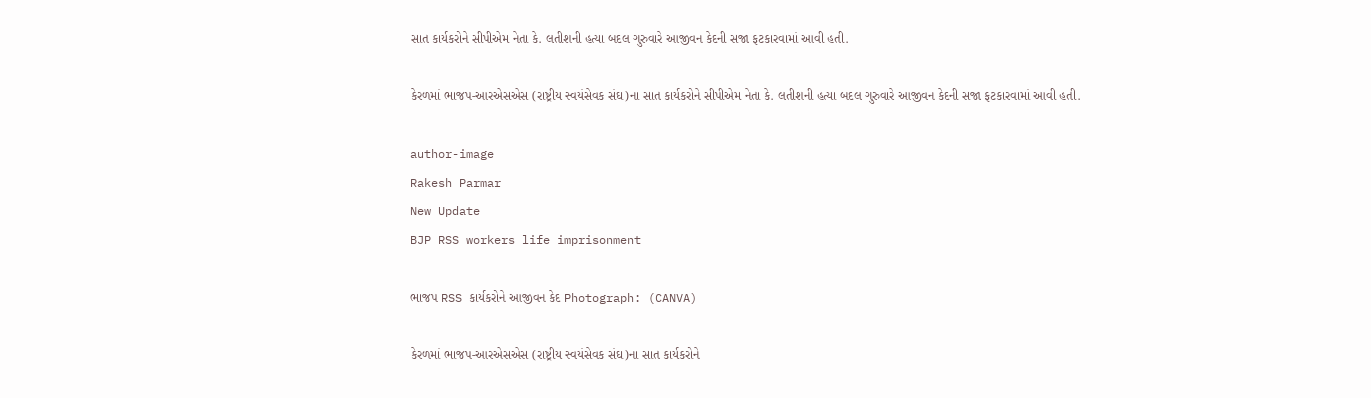સાત કાર્યકરોને સીપીએમ નેતા કે. લતીશની હત્યા બદલ ગુરુવારે આજીવન કેદની સજા ફટકારવામાં આવી હતી.

કેરળમાં ભાજપ-આરએસએસ (રાષ્ટ્રીય સ્વયંસેવક સંઘ)ના સાત કાર્યકરોને સીપીએમ નેતા કે. લતીશની હત્યા બદલ ગુરુવારે આજીવન કેદની સજા ફટકારવામાં આવી હતી.

author-image
Rakesh Parmar
New Update
BJP RSS workers life imprisonment

ભાજપ RSS કાર્યકરોને આજીવન કેદ Photograph: (CANVA)

કેરળમાં ભાજપ-આરએસએસ (રાષ્ટ્રીય સ્વયંસેવક સંઘ)ના સાત કાર્યકરોને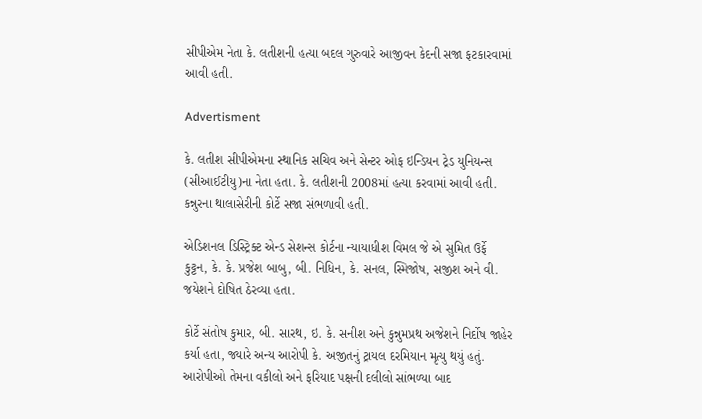સીપીએમ નેતા કે. લતીશની હત્યા બદલ ગુરુવારે આજીવન કેદની સજા ફટકારવામાં આવી હતી.

Advertisment

કે. લતીશ સીપીએમના સ્થાનિક સચિવ અને સેન્ટર ઓફ ઇન્ડિયન ટ્રેડ યુનિયન્સ (સીઆઈટીયુ)ના નેતા હતા. કે. લતીશની 2008માં હત્યા કરવામાં આવી હતી. કન્નુરના થાલાસેરીની કોર્ટે સજા સંભળાવી હતી.

એડિશનલ ડિસ્ટ્રિક્ટ એન્ડ સેશન્સ કોર્ટના ન્યાયાધીશ વિમલ જે એ સુમિત ઉર્ફે કુટ્ટન, કે. કે. પ્રજેશ બાબુ, બી. નિધિન, કે. સનલ, સ્મિજોષ, સજીશ અને વી. જયેશને દોષિત ઠેરવ્યા હતા.

કોર્ટે સંતોષ કુમાર, બી. સારથ, ઇ. કે. સનીશ અને કુન્નુમપ્રથ અજેશને નિર્દોષ જાહેર કર્યા હતા, જ્યારે અન્ય આરોપી કે. અજીતનું ટ્રાયલ દરમિયાન મૃત્યુ થયું હતું. આરોપીઓ તેમના વકીલો અને ફરિયાદ પક્ષની દલીલો સાંભળ્યા બાદ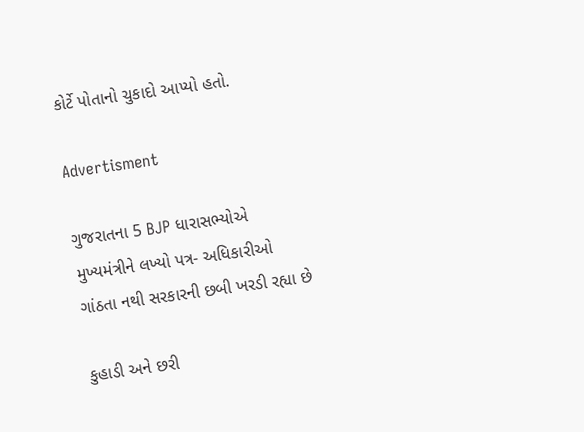કોર્ટે પોતાનો ચુકાદો આપ્યો હતો.

Advertisment

ગુજરાતના 5 BJP ધારાસભ્યોએ મુખ્યમંત્રીને લખ્યો પત્ર- અધિકારીઓ ગાંઠતા નથી સરકારની છબી ખરડી રહ્યા છે

કુહાડી અને છરી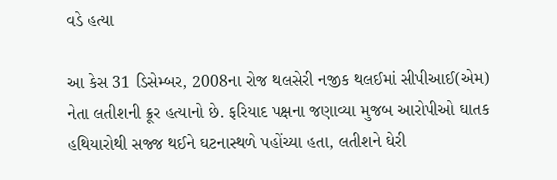વડે હત્યા

આ કેસ 31 ડિસેમ્બર, 2008ના રોજ થલસેરી નજીક થલઈમાં સીપીઆઈ(એમ) નેતા લતીશની ક્રૂર હત્યાનો છે. ફરિયાદ પક્ષના જણાવ્યા મુજબ આરોપીઓ ઘાતક હથિયારોથી સજ્જ થઈને ઘટનાસ્થળે પહોંચ્યા હતા, લતીશને ઘેરી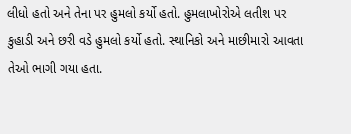લીધો હતો અને તેના પર હુમલો કર્યો હતો. હુમલાખોરોએ લતીશ પર કુહાડી અને છરી વડે હુમલો કર્યો હતો. સ્થાનિકો અને માછીમારો આવતા તેઓ ભાગી ગયા હતા.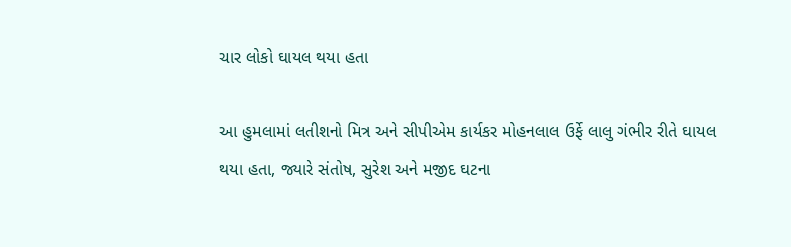ચાર લોકો ઘાયલ થયા હતા

આ હુમલામાં લતીશનો મિત્ર અને સીપીએમ કાર્યકર મોહનલાલ ઉર્ફે લાલુ ગંભીર રીતે ઘાયલ થયા હતા, જ્યારે સંતોષ, સુરેશ અને મજીદ ઘટના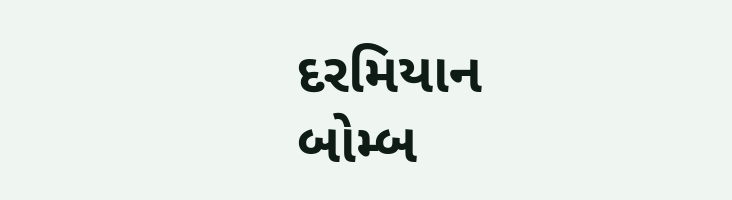દરમિયાન બોમ્બ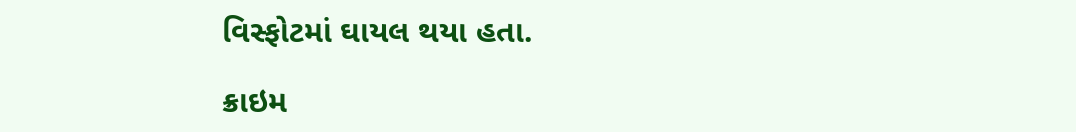વિસ્ફોટમાં ઘાયલ થયા હતા.

ક્રાઇમ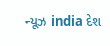ન્યૂઝ india દેશ